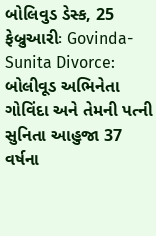બોલિવુડ ડેસ્ક, 25 ફેબ્રુઆરીઃ Govinda-Sunita Divorce: બોલીવૂડ અભિનેતા ગોવિંદા અને તેમની પત્ની સુનિતા આહુજા 37 વર્ષના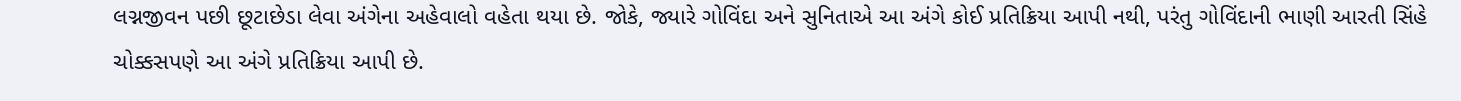લગ્નજીવન પછી છૂટાછેડા લેવા અંગેના અહેવાલો વહેતા થયા છે. જોકે, જ્યારે ગોવિંદા અને સુનિતાએ આ અંગે કોઈ પ્રતિક્રિયા આપી નથી, પરંતુ ગોવિંદાની ભાણી આરતી સિંહે ચોક્કસપણે આ અંગે પ્રતિક્રિયા આપી છે.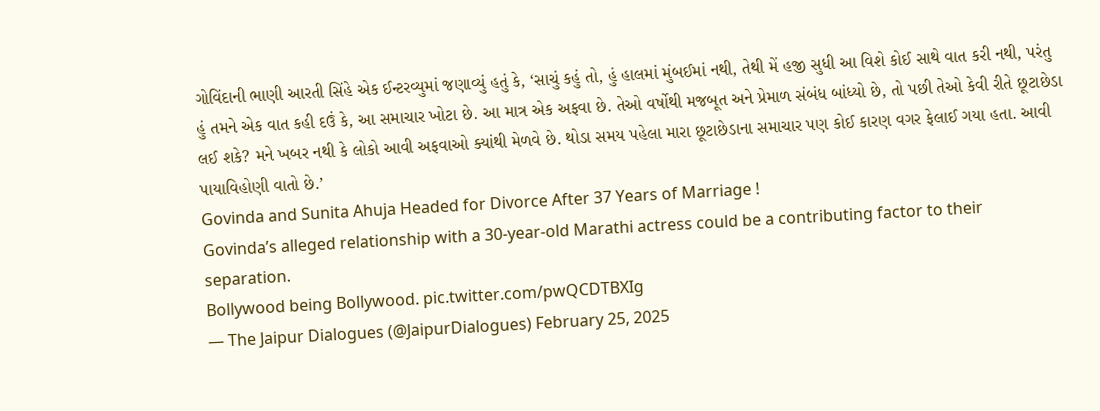ગોવિંદાની ભાણી આરતી સિંહે એક ઈન્ટરવ્યુમાં જણાવ્યું હતું કે, ‘સાચું કહું તો, હું હાલમાં મુંબઈમાં નથી, તેથી મેં હજી સુધી આ વિશે કોઈ સાથે વાત કરી નથી, પરંતુ હું તમને એક વાત કહી દઉં કે, આ સમાચાર ખોટા છે. આ માત્ર એક અફવા છે. તેઓ વર્ષોથી મજબૂત અને પ્રેમાળ સંબંધ બાંધ્યો છે, તો પછી તેઓ કેવી રીતે છૂટાછેડા લઈ શકે? મને ખબર નથી કે લોકો આવી અફવાઓ ક્યાંથી મેળવે છે. થોડા સમય પહેલા મારા છૂટાછેડાના સમાચાર પણ કોઈ કારણ વગર ફેલાઈ ગયા હતા. આવી પાયાવિહોણી વાતો છે.’
Govinda and Sunita Ahuja Headed for Divorce After 37 Years of Marriage !
Govinda’s alleged relationship with a 30-year-old Marathi actress could be a contributing factor to their separation.
Bollywood being Bollywood. pic.twitter.com/pwQCDTBXIg
— The Jaipur Dialogues (@JaipurDialogues) February 25, 2025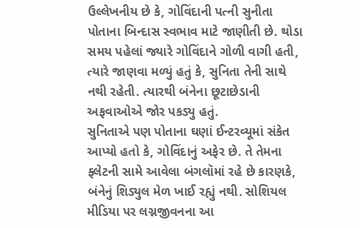ઉલ્લેખનીય છે કે, ગોવિંદાની પત્ની સુનીતા પોતાના બિન્દાસ સ્વભાવ માટે જાણીતી છે. થોડા સમય પહેલાં જ્યારે ગોવિંદાને ગોળી વાગી હતી, ત્યારે જાણવા મળ્યું હતું કે, સુનિતા તેની સાથે નથી રહેતી. ત્યારથી બંનેના છૂટાછેડાની અફવાઓએ જોર પકડ્યુ હતું.
સુનિતાએ પણ પોતાના ઘણાં ઈન્ટરવ્યૂમાં સંકેત આપ્યો હતો કે, ગોવિંદાનું અફેર છે. તે તેમના ફ્લેટની સામે આવેલા બંગલૉમાં રહે છે કારણકે, બંનેનું શિડ્યુલ મેળ ખાઈ રહ્યું નથી. સોશિયલ મીડિયા પર લગ્નજીવનના આ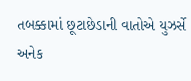તબક્કામાં છૂટાછેડાની વાતોએ યુઝર્સે અનેક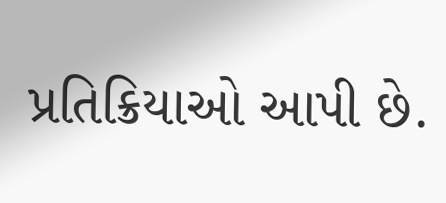પ્રતિક્રિયાઓ આપી છે.